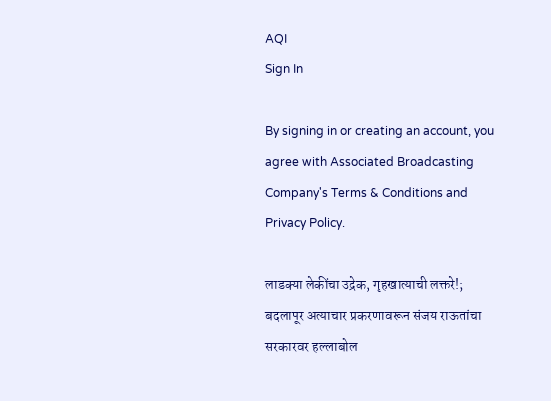AQI
Sign In

By signing in or creating an account, you agree with Associated Broadcasting Company's Terms & Conditions and Privacy Policy.

लाडक्या लेकींचा उद्रेक, गृहखात्याची लक्तरे!; बदलापूर अत्याचार प्रकरणावरून संजय राऊतांचा सरकारवर हल्लाबोल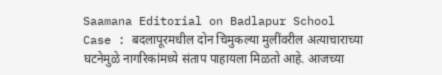Saamana Editorial on Badlapur School Case : बदलापूरमधील दोन चिमुकल्या मुलींवरील अत्याचाराच्या घटनेमुळे नागरिकांमध्ये संताप पाहायला मिळतो आहे. आजच्या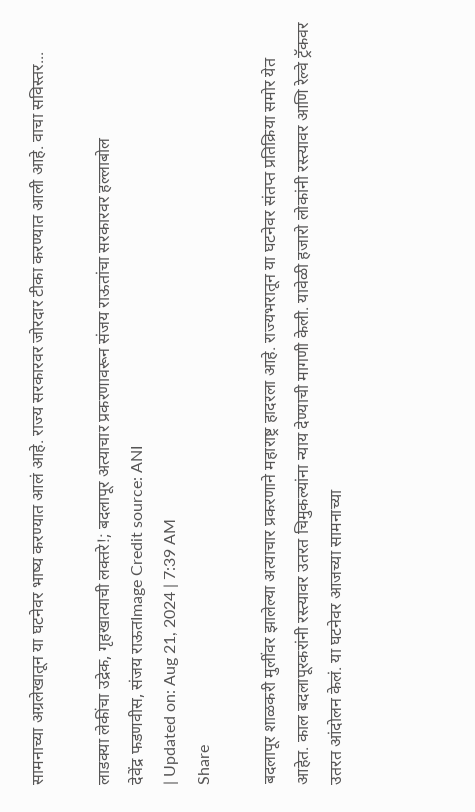सामनाच्या अग्रलेखातून या घटनेवर भाष्य करण्यात आलं आहे. राज्य सरकारवर जोरदार टीका करण्यात आली आहे. वाचा सविस्तर...

लाडक्या लेकींचा उद्रेक, गृहखात्याची लक्तरे!; बदलापूर अत्याचार प्रकरणावरून संजय राऊतांचा सरकारवर हल्लाबोल
देवेंद्र फडणवीस, संजय राऊतImage Credit source: ANI
| Updated on: Aug 21, 2024 | 7:39 AM
Share

बदलापूर शाळकरी मुलींवर झालेल्या अत्याचार प्रकरणाने महाराष्ट्र हादरला आहे. राज्यभरातून या घटनेवर संतप्त प्रतिक्रिया समोर येत आहेत. काल बदलापूरकरांनी रस्त्यावर उतरत चिमुकल्यांना न्याय देण्याची मागणी केली. यावेळी हजारो लोकांनी रस्त्यावर आणि रेल्वे ट्रॅकवर उतरत आंदोलन केलं. या घटनेवर आजच्या सामनाच्या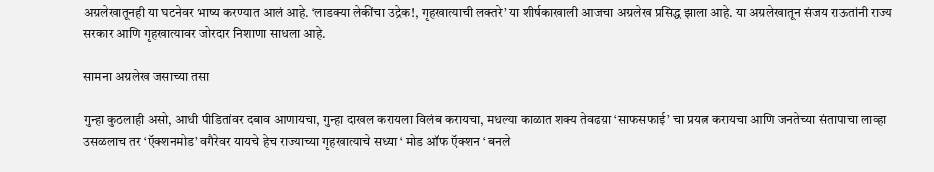अग्रलेखातूनही या घटनेवर भाष्य करण्यात आलं आहे. ‘लाडक्या लेकींचा उद्रेक!, गृहखात्याची लक्तरे’ या शीर्षकाखाली आजचा अग्रलेख प्रसिद्ध झाला आहे. या अग्रलेखातून संजय राऊतांनी राज्य सरकार आणि गृहखात्यावर जोरदार निशाणा साधला आहे.

सामना अग्रलेख जसाच्या तसा

गुन्हा कुठलाही असो, आधी पीडितांवर दबाव आणायचा, गुन्हा दाखल करायला विलंब करायचा, मधल्या काळात शक्य तेवढय़ा ‘साफसफाई’ चा प्रयत्न करायचा आणि जनतेच्या संतापाचा लाव्हा उसळलाच तर ‘ऍक्शनमोड’ वगैरेवर यायचे हेच राज्याच्या गृहखात्याचे सध्या ‘ मोड ऑफ ऍक्शन ‘ बनले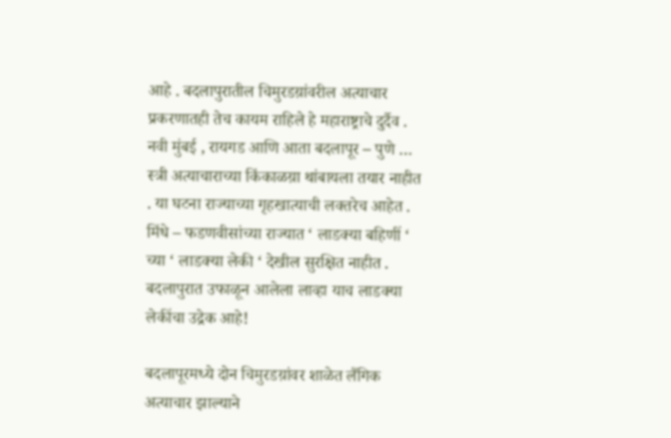आहे . बदलापुरातील चिमुरडय़ांवरील अत्याचार प्रकरणातही तेच कायम राहिले हे महाराष्ट्राचे दुर्दैव . नवी मुंबई , रायगड आणि आता बदलापूर – पुणे … स्त्री अत्याचाराच्या किंकाळय़ा थांबायला तयार नाहीत . या घटना राज्याच्या गृहखात्याची लक्तरेच आहेत . मिंधे – फडणवीसांच्या राज्यात ‘ लाडक्या बहिणीं ‘ च्या ‘ लाडक्या लेकी ‘ देखील सुरक्षित नाहीत . बदलापुरात उफाळून आलेला लाव्हा याच लाडक्या लेकींचा उद्रेक आहे!

बदलापूरमध्ये दोन चिमुरडय़ांवर शाळेत लैंगिक अत्याचार झाल्याने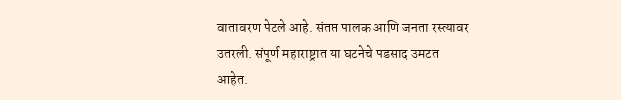वातावरण पेटले आहे. संतप्त पालक आणि जनता रस्त्यावर उतरली. संपूर्ण महाराष्ट्रात या घटनेचे पडसाद उमटत आहेत.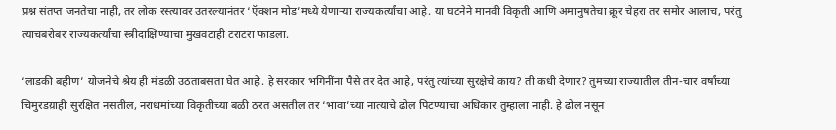प्रश्न संतप्त जनतेचा नाही, तर लोक रस्त्यावर उतरल्यानंतर ‘ऍक्शन मोड’मध्ये येणाऱ्या राज्यकर्त्यांचा आहे. या घटनेने मानवी विकृती आणि अमानुषतेचा क्रूर चेहरा तर समोर आलाच, परंतु त्याचबरोबर राज्यकर्त्यांचा स्त्रीदाक्षिण्याचा मुखवटाही टराटरा फाडला.

‘लाडकी बहीण’ योजनेचे श्रेय ही मंडळी उठताबसता घेत आहे. हे सरकार भगिनींना पैसे तर देत आहे, परंतु त्यांच्या सुरक्षेचे काय? ती कधी देणार? तुमच्या राज्यातील तीन-चार वर्षांच्या चिमुरडय़ाही सुरक्षित नसतील, नराधमांच्या विकृतीच्या बळी ठरत असतील तर ‘भावा’च्या नात्याचे ढोल पिटण्याचा अधिकार तुम्हाला नाही. हे ढोल नसून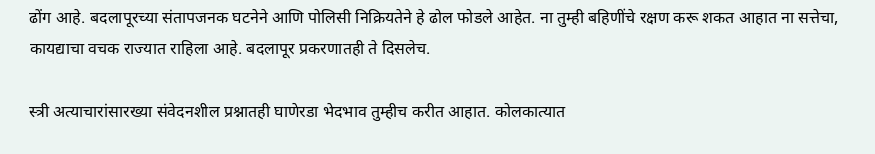ढोंग आहे. बदलापूरच्या संतापजनक घटनेने आणि पोलिसी निक्रियतेने हे ढोल फोडले आहेत. ना तुम्ही बहिणींचे रक्षण करू शकत आहात ना सत्तेचा, कायद्याचा वचक राज्यात राहिला आहे. बदलापूर प्रकरणातही ते दिसलेच.

स्त्री अत्याचारांसारख्या संवेदनशील प्रश्नातही घाणेरडा भेदभाव तुम्हीच करीत आहात. कोलकात्यात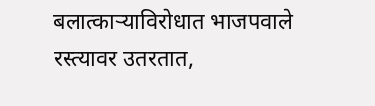बलात्काऱ्याविरोधात भाजपवाले रस्त्यावर उतरतात,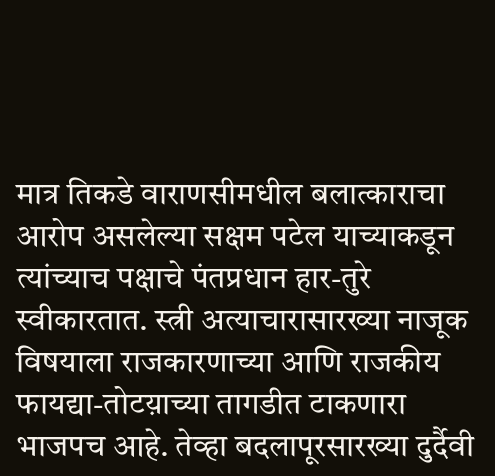मात्र तिकडे वाराणसीमधील बलात्काराचा आरोप असलेल्या सक्षम पटेल याच्याकडून त्यांच्याच पक्षाचे पंतप्रधान हार-तुरे स्वीकारतात. स्त्री अत्याचारासारख्या नाजूक विषयाला राजकारणाच्या आणि राजकीय फायद्या-तोटय़ाच्या तागडीत टाकणारा भाजपच आहे. तेव्हा बदलापूरसारख्या दुर्दैवी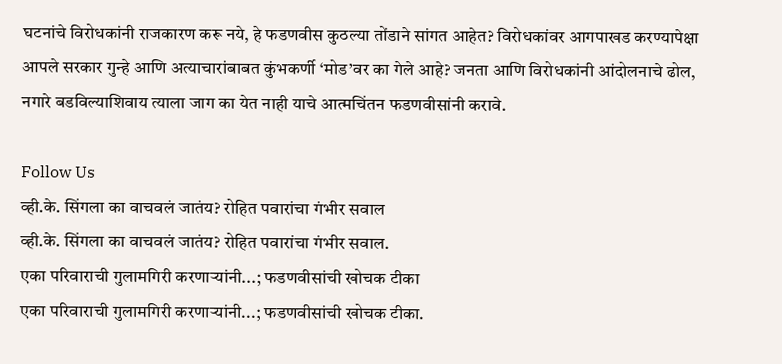घटनांचे विरोधकांनी राजकारण करू नये, हे फडणवीस कुठल्या तोंडाने सांगत आहेत? विरोधकांवर आगपाखड करण्यापेक्षा आपले सरकार गुन्हे आणि अत्याचारांबाबत कुंभकर्णी ‘मोड’वर का गेले आहे? जनता आणि विरोधकांनी आंदोलनाचे ढोल, नगारे बडविल्याशिवाय त्याला जाग का येत नाही याचे आत्मचिंतन फडणवीसांनी करावे.

Follow Us
व्ही.के. सिंगला का वाचवलं जातंय? रोहित पवारांचा गंभीर सवाल
व्ही.के. सिंगला का वाचवलं जातंय? रोहित पवारांचा गंभीर सवाल.
एका परिवाराची गुलामगिरी करणाऱ्यांनी...; फडणवीसांची खोचक टीका
एका परिवाराची गुलामगिरी करणाऱ्यांनी...; फडणवीसांची खोचक टीका.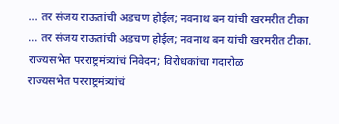... तर संजय राऊतांची अडचण होईल; नवनाथ बन यांची खरमरीत टीका
... तर संजय राऊतांची अडचण होईल; नवनाथ बन यांची खरमरीत टीका.
राज्यसभेत परराष्ट्रमंत्र्यांचं निवेदन; विरोधकांचा गदारोळ
राज्यसभेत परराष्ट्रमंत्र्यांचं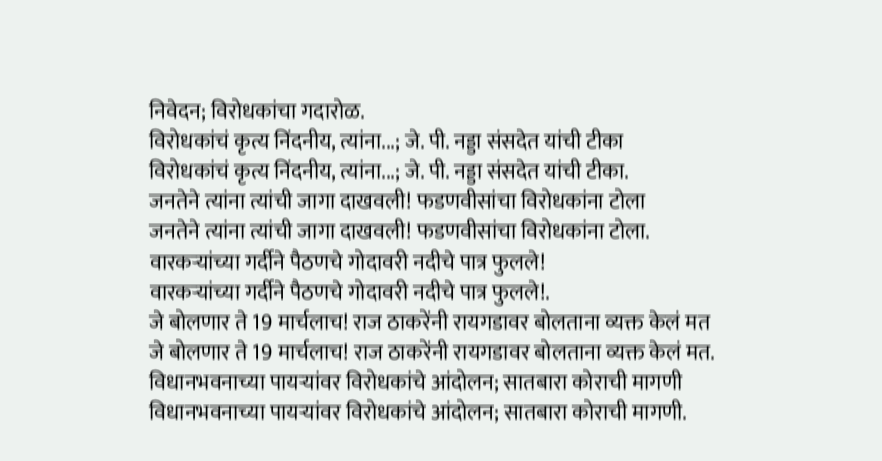निवेदन; विरोधकांचा गदारोळ.
विरोधकांचं कृत्य निंदनीय, त्यांना...; जे. पी. नड्डा संसदेत यांची टीका
विरोधकांचं कृत्य निंदनीय, त्यांना...; जे. पी. नड्डा संसदेत यांची टीका.
जनतेने त्यांना त्यांची जागा दाखवली! फडणवीसांचा विरोधकांना टोला
जनतेने त्यांना त्यांची जागा दाखवली! फडणवीसांचा विरोधकांना टोला.
वारकऱ्यांच्या गर्दीने पैठणचे गोदावरी नदीचे पात्र फुलले!
वारकऱ्यांच्या गर्दीने पैठणचे गोदावरी नदीचे पात्र फुलले!.
जे बोलणार ते 19 मार्चलाच! राज ठाकरेंनी रायगडावर बोलताना व्यक्त केलं मत
जे बोलणार ते 19 मार्चलाच! राज ठाकरेंनी रायगडावर बोलताना व्यक्त केलं मत.
विधानभवनाच्या पायऱ्यांवर विरोधकांचे आंदोलन; सातबारा कोराची मागणी
विधानभवनाच्या पायऱ्यांवर विरोधकांचे आंदोलन; सातबारा कोराची मागणी.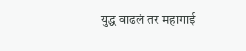युद्ध वाढलं तर महागाई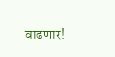वाढणार!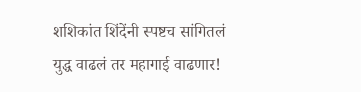शशिकांत शिंदेंनी स्पष्टच सांगितलं
युद्ध वाढलं तर महागाई वाढणार!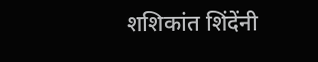शशिकांत शिंदेंनी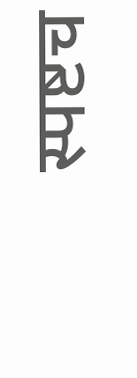स्पष्टच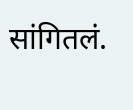सांगितलं.